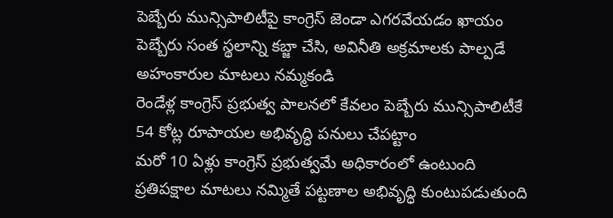పెబ్బేరు మున్సిపాలిటీపై కాంగ్రెస్ జెండా ఎగరవేయడం ఖాయం
పెబ్బేరు సంత స్థలాన్ని కబ్జా చేసి, అవినీతి అక్రమాలకు పాల్పడే అహంకారుల మాటలు నమ్మకండి
రెండేళ్ల కాంగ్రెస్ ప్రభుత్వ పాలనలో కేవలం పెబ్బేరు మున్సిపాలిటీకే 54 కోట్ల రూపాయల అభివృద్ధి పనులు చేపట్టాం
మరో 10 ఏళ్లు కాంగ్రెస్ ప్రభుత్వమే అధికారంలో ఉంటుంది
ప్రతిపక్షాల మాటలు నమ్మితే పట్టణాల అభివృద్ధి కుంటుపడుతుంది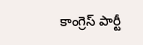కాంగ్రెస్ పార్టీ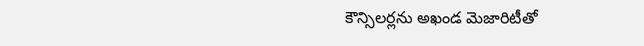కౌన్సిలర్లను అఖండ మెజారిటీతో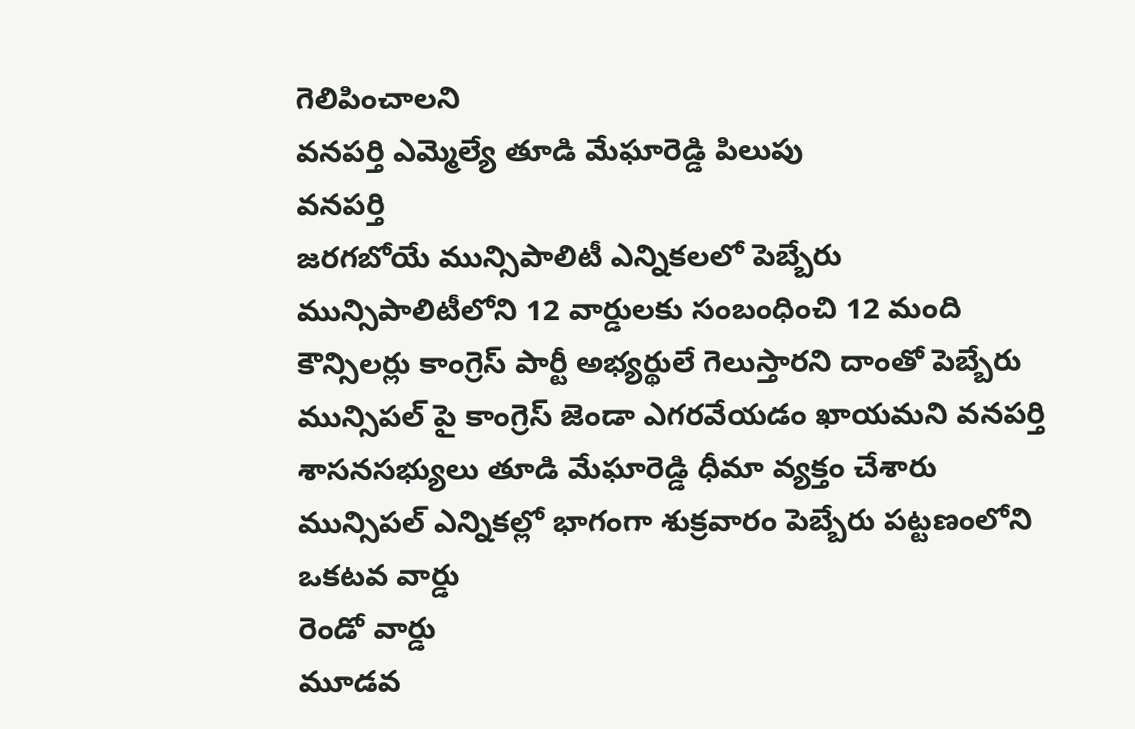గెలిపించాలని
వనపర్తి ఎమ్మెల్యే తూడి మేఘారెడ్డి పిలుపు
వనపర్తి
జరగబోయే మున్సిపాలిటీ ఎన్నికలలో పెబ్బేరు మున్సిపాలిటీలోని 12 వార్డులకు సంబంధించి 12 మంది కౌన్సిలర్లు కాంగ్రెస్ పార్టీ అభ్యర్థులే గెలుస్తారని దాంతో పెబ్బేరు మున్సిపల్ పై కాంగ్రెస్ జెండా ఎగరవేయడం ఖాయమని వనపర్తి శాసనసభ్యులు తూడి మేఘారెడ్డి ధీమా వ్యక్తం చేశారు
మున్సిపల్ ఎన్నికల్లో భాగంగా శుక్రవారం పెబ్బేరు పట్టణంలోని
ఒకటవ వార్డు
రెండో వార్డు
మూడవ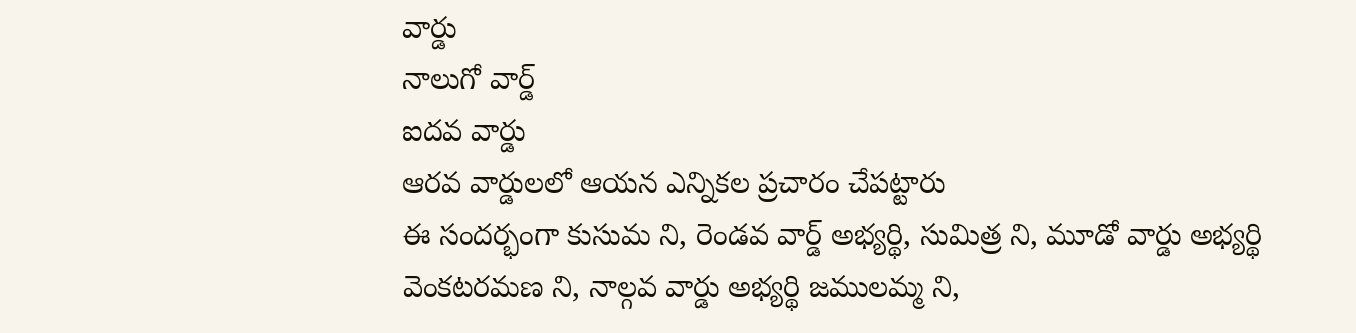వార్డు
నాలుగో వార్డ్
ఐదవ వార్డు
ఆరవ వార్డులలో ఆయన ఎన్నికల ప్రచారం చేపట్టారు
ఈ సందర్భంగా కుసుమ ని, రెండవ వార్డ్ అభ్యర్థి, సుమిత్ర ని, మూడో వార్డు అభ్యర్థి వెంకటరమణ ని, నాల్గవ వార్డు అభ్యర్థి జములమ్మ ని,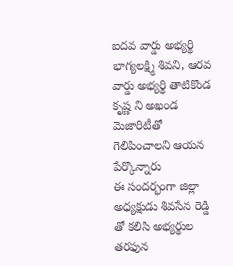ఐదవ వార్డు అభ్యర్థి భాగ్యలక్ష్మి శివని, ఆరవ వార్డు అభ్యర్థి తాటికొండ కృష్ణ ని అఖండ మెజారిటీతో గెలిపించాలని ఆయన పేర్కొన్నారు
ఈ సందర్భంగా జిల్లా అధ్యక్షుడు శివసేన రెడ్డి తో కలిసి అభ్యర్థుల తరఫున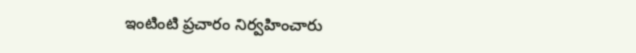ఇంటింటి ప్రచారం నిర్వహించారు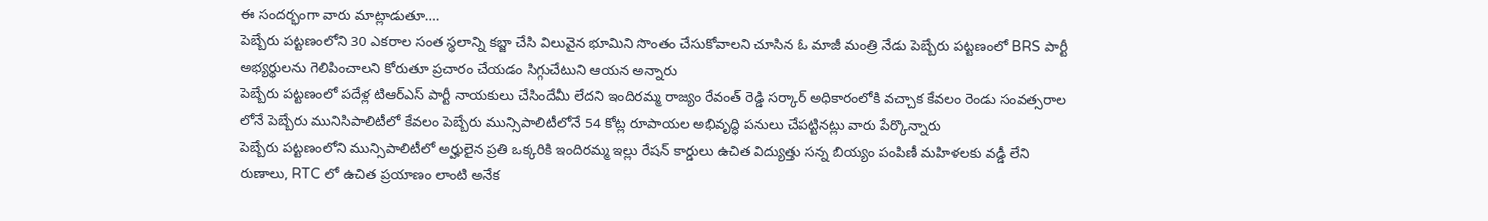ఈ సందర్భంగా వారు మాట్లాడుతూ….
పెబ్బేరు పట్టణంలోని 30 ఎకరాల సంత స్థలాన్ని కబ్జా చేసి విలువైన భూమిని సొంతం చేసుకోవాలని చూసిన ఓ మాజీ మంత్రి నేడు పెబ్బేరు పట్టణంలో BRS పార్టీ అభ్యర్థులను గెలిపించాలని కోరుతూ ప్రచారం చేయడం సిగ్గుచేటుని ఆయన అన్నారు
పెబ్బేరు పట్టణంలో పదేళ్ల టిఆర్ఎస్ పార్టీ నాయకులు చేసిందేమీ లేదని ఇందిరమ్మ రాజ్యం రేవంత్ రెడ్డి సర్కార్ అధికారంలోకి వచ్చాక కేవలం రెండు సంవత్సరాల లోనే పెబ్బేరు మునిసిపాలిటీలో కేవలం పెబ్బేరు మున్సిపాలిటీలోనే 54 కోట్ల రూపాయల అభివృద్ధి పనులు చేపట్టినట్లు వారు పేర్కొన్నారు
పెబ్బేరు పట్టణంలోని మున్సిపాలిటీలో అర్హులైన ప్రతి ఒక్కరికి ఇందిరమ్మ ఇల్లు రేషన్ కార్డులు ఉచిత విద్యుత్తు సన్న బియ్యం పంపిణీ మహిళలకు వడ్డీ లేని రుణాలు, RTC లో ఉచిత ప్రయాణం లాంటి అనేక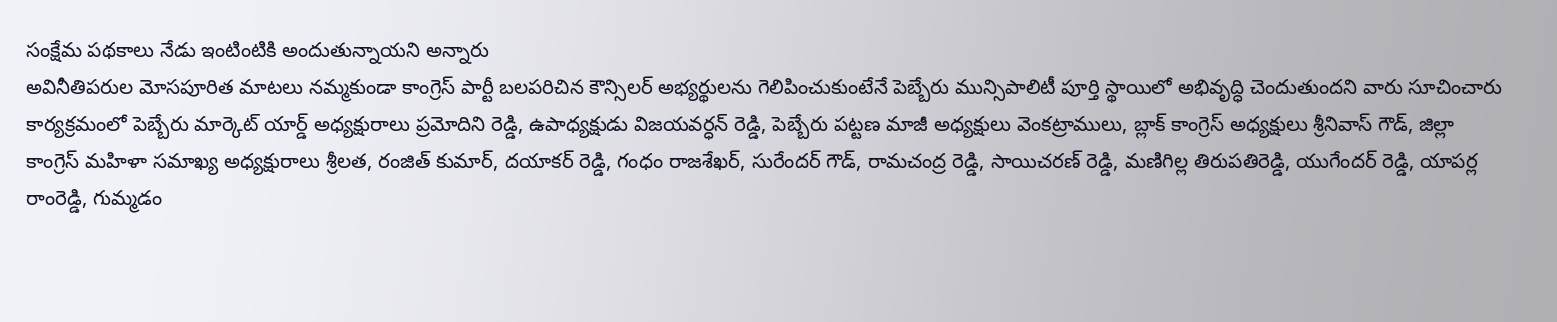సంక్షేమ పథకాలు నేడు ఇంటింటికి అందుతున్నాయని అన్నారు
అవినీతిపరుల మోసపూరిత మాటలు నమ్మకుండా కాంగ్రెస్ పార్టీ బలపరిచిన కౌన్సిలర్ అభ్యర్థులను గెలిపించుకుంటేనే పెబ్బేరు మున్సిపాలిటీ పూర్తి స్థాయిలో అభివృద్ధి చెందుతుందని వారు సూచించారు
కార్యక్రమంలో పెబ్బేరు మార్కెట్ యార్డ్ అధ్యక్షురాలు ప్రమోదిని రెడ్డి, ఉపాధ్యక్షుడు విజయవర్ధన్ రెడ్డి, పెబ్బేరు పట్టణ మాజీ అధ్యక్షులు వెంకట్రాములు, బ్లాక్ కాంగ్రెస్ అధ్యక్షులు శ్రీనివాస్ గౌడ్, జిల్లా కాంగ్రెస్ మహిళా సమాఖ్య అధ్యక్షురాలు శ్రీలత, రంజిత్ కుమార్, దయాకర్ రెడ్డి, గంధం రాజశేఖర్, సురేందర్ గౌడ్, రామచంద్ర రెడ్డి, సాయిచరణ్ రెడ్డి, మణిగిల్ల తిరుపతిరెడ్డి, యుగేందర్ రెడ్డి, యాపర్ల రాంరెడ్డి, గుమ్మడం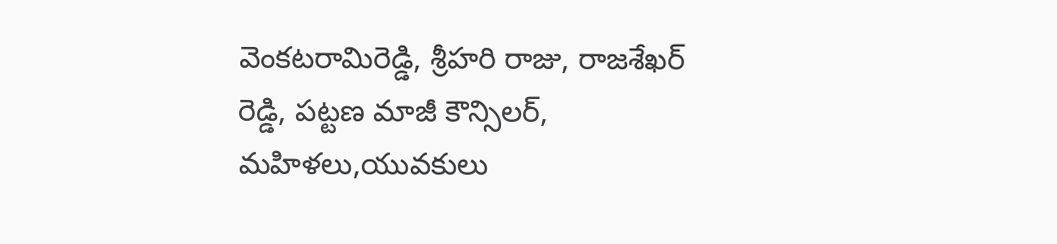వెంకటరామిరెడ్డి, శ్రీహరి రాజు, రాజశేఖర్ రెడ్డి, పట్టణ మాజీ కౌన్సిలర్, మహిళలు,యువకులు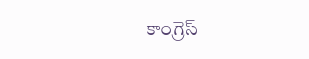కాంగ్రెస్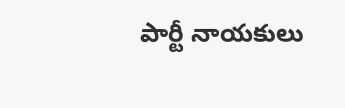పార్టీ నాయకులు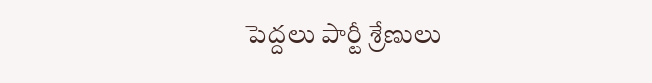పెద్దలు పార్టీ శ్రేణులు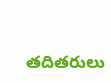తదితరులు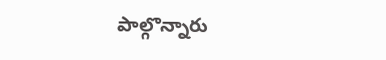పాల్గొన్నారు